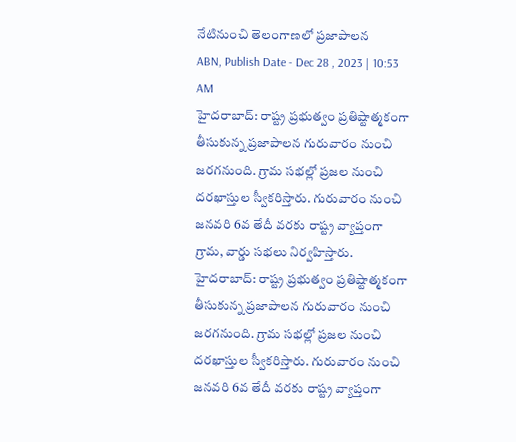నేటినుంచి తెలంగాణలో ప్రజాపాలన
ABN, Publish Date - Dec 28 , 2023 | 10:53 AM
హైదరాబాద్: రాష్ట్ర ప్రభుత్వం ప్రతిష్టాత్మకంగా తీసుకున్న ప్రజాపాలన గురువారం నుంచి జరగనుంది. గ్రామ సభల్లో ప్రజల నుంచి దరఖాస్తుల స్వీకరిస్తారు. గురువారం నుంచి జనవరి 6వ తేదీ వరకు రాష్ట్ర వ్యాప్తంగా గ్రామ, వార్డు సభలు నిర్వహిస్తారు.
హైదరాబాద్: రాష్ట్ర ప్రభుత్వం ప్రతిష్టాత్మకంగా తీసుకున్న ప్రజాపాలన గురువారం నుంచి జరగనుంది. గ్రామ సభల్లో ప్రజల నుంచి దరఖాస్తుల స్వీకరిస్తారు. గురువారం నుంచి జనవరి 6వ తేదీ వరకు రాష్ట్ర వ్యాప్తంగా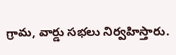గ్రామ, వార్డు సభలు నిర్వహిస్తారు.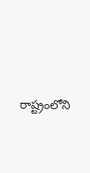రాష్ట్రంలోని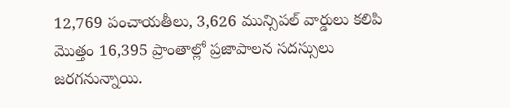12,769 పంచాయతీలు, 3,626 మున్సిపల్ వార్డులు కలిపి మొత్తం 16,395 ప్రాంతాల్లో ప్రజాపాలన సదస్సులు జరగనున్నాయి.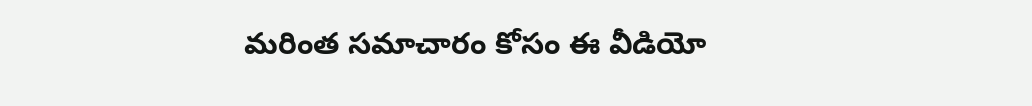మరింత సమాచారం కోసం ఈ వీడియో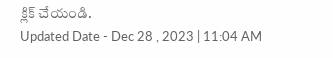క్లిక్ చేయండి.
Updated Date - Dec 28 , 2023 | 11:04 AM